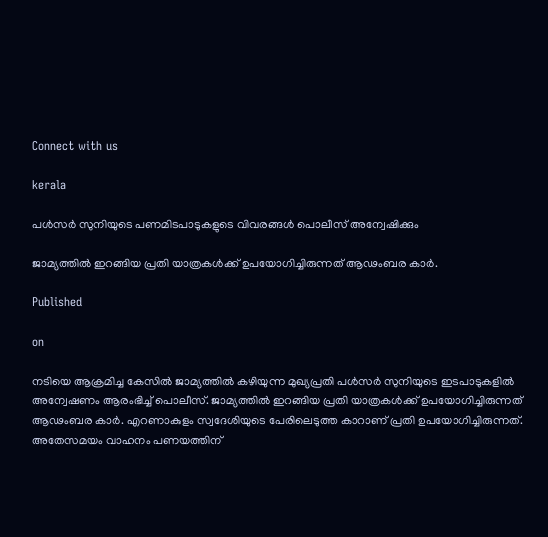Connect with us

kerala

പള്‍സര്‍ സുനിയുടെ പണമിടപാടുകളുടെ വിവരങ്ങള്‍ പൊലീസ് അന്വേഷിക്കും

ജാമ്യത്തില്‍ ഇറങ്ങിയ പ്രതി യാത്രകള്‍ക്ക് ഉപയോഗിച്ചിരുന്നത് ആഢംബര കാര്‍.

Published

on

നടിയെ ആക്രമിച്ച കേസില്‍ ജാമ്യത്തില്‍ കഴിയുന്ന മുഖ്യപ്രതി പള്‍സര്‍ സുനിയുടെ ഇടപാടുകളില്‍ അന്വേഷണം ആരംഭിച്ച് പൊലീസ്. ജാമ്യത്തില്‍ ഇറങ്ങിയ പ്രതി യാത്രകള്‍ക്ക് ഉപയോഗിച്ചിരുന്നത് ആഢംബര കാര്‍. എറണാകുളം സ്വദേശിയുടെ പേരിലെടുത്ത കാറാണ് പ്രതി ഉപയോഗിച്ചിരുന്നത്. അതേസമയം വാഹനം പണയത്തിന്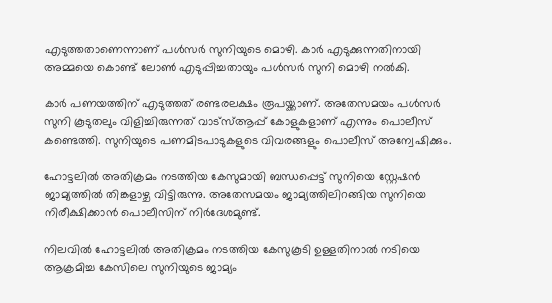എടുത്തതാണെന്നാണ് പള്‍സര്‍ സുനിയുടെ മൊഴി. കാര്‍ എടുക്കുന്നതിനായി അമ്മയെ കൊണ്ട് ലോണ്‍ എടുപ്പിച്ചതായും പള്‍സര്‍ സുനി മൊഴി നല്‍കി.

കാര്‍ പണയത്തിന് എടുത്തത് രണ്ടരലക്ഷം രൂപയ്ക്കാണ്. അതേസമയം പള്‍സര്‍ സുനി കൂടുതലും വിളിച്ചിരുന്നത് വാട്‌സ്ആപ്പ് കോളുകളാണ് എന്നും പൊലീസ് കണ്ടെത്തി. സുനിയുടെ പണമിടപാടുകളുടെ വിവരങ്ങളും പൊലീസ് അന്വേഷിക്കും.

ഹോട്ടലില്‍ അതിക്രമം നടത്തിയ കേസുമായി ബന്ധപ്പെട്ട് സുനിയെ സ്റ്റേഷന്‍ ജാമ്യത്തില്‍ തിങ്കളാഴ്ച വിട്ടിരുന്നു. അതേസമയം ജാമ്യത്തിലിറങ്ങിയ സുനിയെ നിരീക്ഷിക്കാന്‍ പൊലീസിന് നിര്‍ദേശമുണ്ട്.

നിലവില്‍ ഹോട്ടലില്‍ അതിക്രമം നടത്തിയ കേസുകൂടി ഉള്ളതിനാല്‍ നടിയെ ആക്രമിച്ച കേസിലെ സുനിയുടെ ജാമ്യം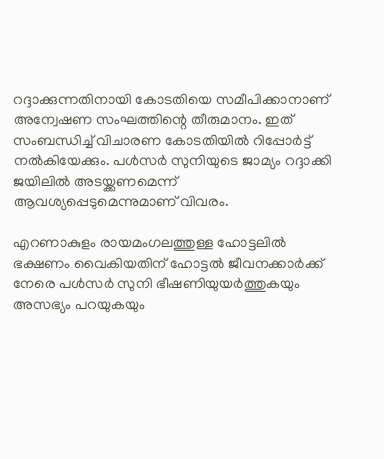റദ്ദാക്കുന്നതിനായി കോടതിയെ സമീപിക്കാനാണ് അന്വേഷണ സംഘത്തിന്റെ തീരുമാനം. ഇത് സംബന്ധിച്ച് വിചാരണ കോടതിയില്‍ റിപ്പോര്‍ട്ട് നല്‍കിയേക്കും. പള്‍സര്‍ സുനിയുടെ ജാമ്യം റദ്ദാക്കി ജയിലില്‍ അടയ്ക്കണമെന്ന് ആവശ്യപ്പെടുമെന്നുമാണ് വിവരം.

എറണാകുളം രായമംഗലത്തുള്ള ഹോട്ടലില്‍ ഭക്ഷണം വൈകിയതിന് ഹോട്ടല്‍ ജീവനക്കാര്‍ക്ക് നേരെ പള്‍സര്‍ സുനി ഭീഷണിയുയര്‍ത്തുകയും അസഭ്യം പറയുകയും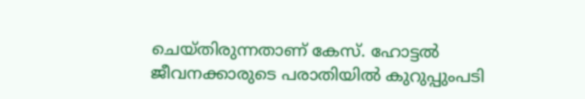ചെയ്തിരുന്നതാണ് കേസ്. ഹോട്ടല്‍ ജീവനക്കാരുടെ പരാതിയില്‍ കുറുപ്പുംപടി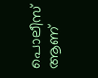പൊലീസ് ആണ്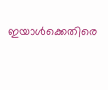ഇയാള്‍ക്കെതിരെ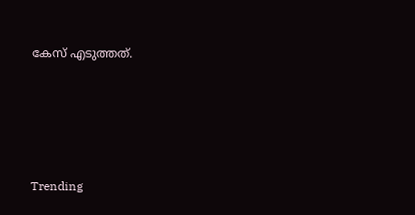കേസ് എടുത്തത്.





Trending